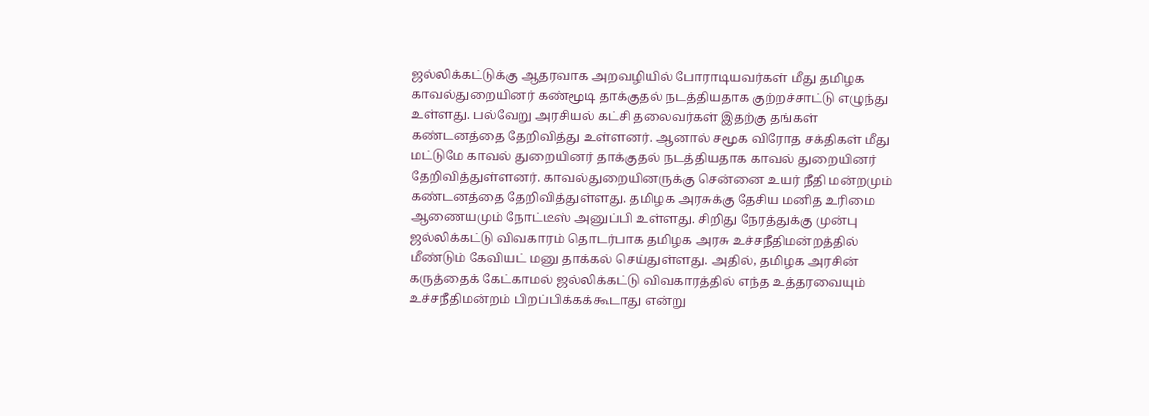ஜல்லிக்கட்டுக்கு ஆதரவாக அறவழியில் போராடியவர்கள் மீது தமிழக காவல்துறையினர் கண்மூடி தாக்குதல் நடத்தியதாக குற்றச்சாட்டு எழுந்து உள்ளது. பல்வேறு அரசியல் கட்சி தலைவர்கள் இதற்கு தங்கள் கண்டனத்தை தேறிவித்து உள்ளனர். ஆனால் சமூக விரோத சக்திகள் மீது மட்டுமே காவல் துறையினர் தாக்குதல் நடத்தியதாக காவல் துறையினர் தேறிவித்துள்ளனர். காவல்துறையினருக்கு சென்னை உயர் நீதி மன்றமும் கண்டனத்தை தேறிவித்துள்ளது. தமிழக அரசுக்கு தேசிய மனித உரிமை ஆணையமும் நோட்டீஸ் அனுப்பி உள்ளது. சிறிது நேரத்துக்கு முன்பு ஜல்லிக்கட்டு விவகாரம் தொடர்பாக தமிழக அரசு உச்சநீதிமன்றத்தில் மீண்டும் கேவியட் மனு தாக்கல் செய்துள்ளது. அதில், தமிழக அரசின் கருத்தைக் கேட்காமல் ஜல்லிக்கட்டு விவகாரத்தில் எந்த உத்தரவையும் உச்சநீதிமன்றம் பிறப்பிக்கக்கூடாது என்று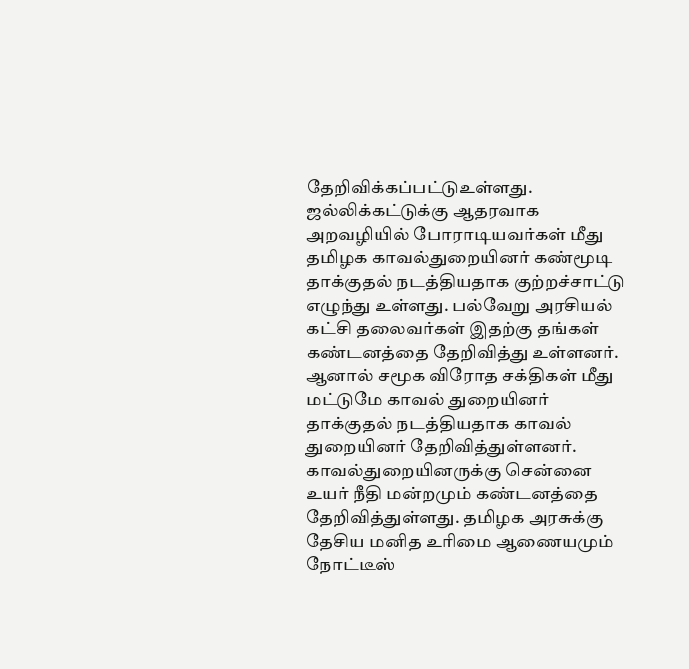தேறிவிக்கப்பட்டுஉள்ளது.
ஜல்லிக்கட்டுக்கு ஆதரவாக அறவழியில் போராடியவர்கள் மீது தமிழக காவல்துறையினர் கண்மூடி தாக்குதல் நடத்தியதாக குற்றச்சாட்டு எழுந்து உள்ளது. பல்வேறு அரசியல் கட்சி தலைவர்கள் இதற்கு தங்கள் கண்டனத்தை தேறிவித்து உள்ளனர். ஆனால் சமூக விரோத சக்திகள் மீது மட்டுமே காவல் துறையினர் தாக்குதல் நடத்தியதாக காவல் துறையினர் தேறிவித்துள்ளனர். காவல்துறையினருக்கு சென்னை உயர் நீதி மன்றமும் கண்டனத்தை தேறிவித்துள்ளது. தமிழக அரசுக்கு தேசிய மனித உரிமை ஆணையமும் நோட்டீஸ்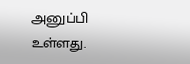அனுப்பி உள்ளது.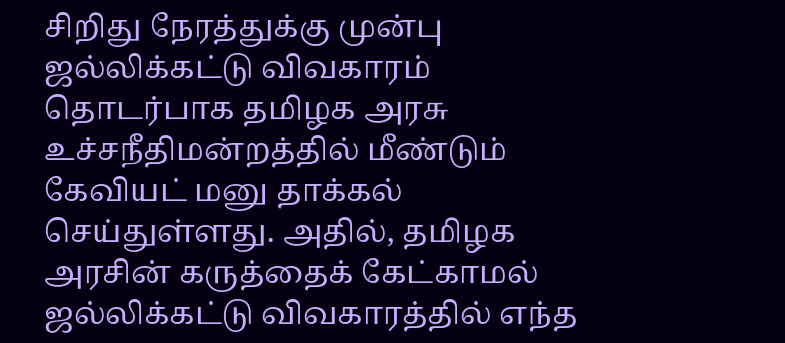சிறிது நேரத்துக்கு முன்பு ஜல்லிக்கட்டு விவகாரம் தொடர்பாக தமிழக அரசு உச்சநீதிமன்றத்தில் மீண்டும் கேவியட் மனு தாக்கல் செய்துள்ளது. அதில், தமிழக அரசின் கருத்தைக் கேட்காமல் ஜல்லிக்கட்டு விவகாரத்தில் எந்த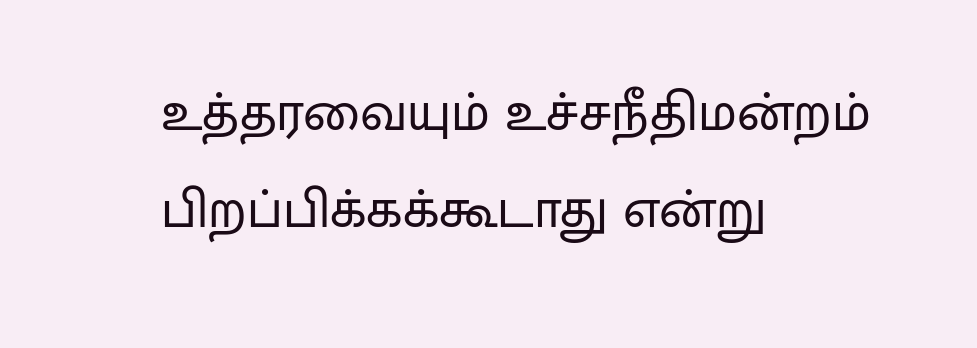உத்தரவையும் உச்சநீதிமன்றம் பிறப்பிக்கக்கூடாது என்று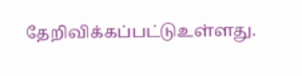தேறிவிக்கப்பட்டுஉள்ளது.